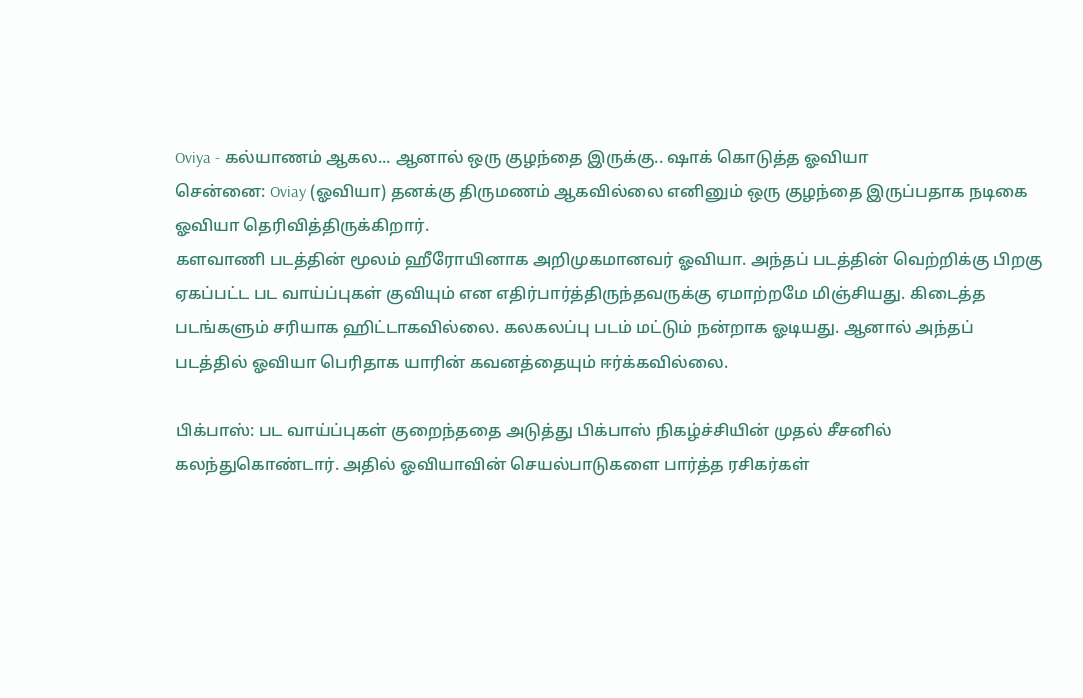Oviya - கல்யாணம் ஆகல... ஆனால் ஒரு குழந்தை இருக்கு.. ஷாக் கொடுத்த ஓவியா
சென்னை: Oviay (ஓவியா) தனக்கு திருமணம் ஆகவில்லை எனினும் ஒரு குழந்தை இருப்பதாக நடிகை ஓவியா தெரிவித்திருக்கிறார்.
களவாணி படத்தின் மூலம் ஹீரோயினாக அறிமுகமானவர் ஓவியா. அந்தப் படத்தின் வெற்றிக்கு பிறகு ஏகப்பட்ட பட வாய்ப்புகள் குவியும் என எதிர்பார்த்திருந்தவருக்கு ஏமாற்றமே மிஞ்சியது. கிடைத்த படங்களும் சரியாக ஹிட்டாகவில்லை. கலகலப்பு படம் மட்டும் நன்றாக ஓடியது. ஆனால் அந்தப் படத்தில் ஓவியா பெரிதாக யாரின் கவனத்தையும் ஈர்க்கவில்லை.

பிக்பாஸ்: பட வாய்ப்புகள் குறைந்ததை அடுத்து பிக்பாஸ் நிகழ்ச்சியின் முதல் சீசனில் கலந்துகொண்டார். அதில் ஓவியாவின் செயல்பாடுகளை பார்த்த ரசிகர்கள்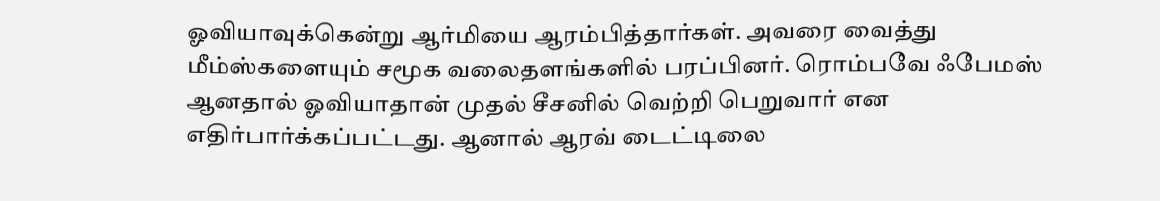ஓவியாவுக்கென்று ஆர்மியை ஆரம்பித்தார்கள். அவரை வைத்து மீம்ஸ்களையும் சமூக வலைதளங்களில் பரப்பினர். ரொம்பவே ஃபேமஸ் ஆனதால் ஓவியாதான் முதல் சீசனில் வெற்றி பெறுவார் என எதிர்பார்க்கப்பட்டது. ஆனால் ஆரவ் டைட்டிலை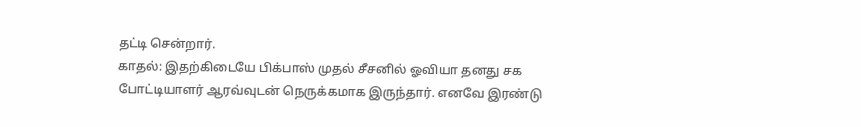தட்டி சென்றார்.
காதல்: இதற்கிடையே பிக்பாஸ் முதல் சீசனில் ஓவியா தனது சக போட்டியாளர் ஆரவ்வுடன் நெருக்கமாக இருந்தார். எனவே இரண்டு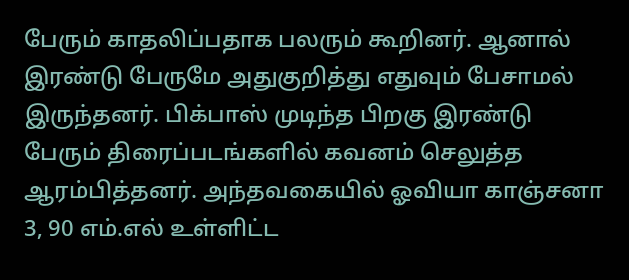பேரும் காதலிப்பதாக பலரும் கூறினர். ஆனால் இரண்டு பேருமே அதுகுறித்து எதுவும் பேசாமல் இருந்தனர். பிக்பாஸ் முடிந்த பிறகு இரண்டு பேரும் திரைப்படங்களில் கவனம் செலுத்த ஆரம்பித்தனர். அந்தவகையில் ஓவியா காஞ்சனா 3, 90 எம்.எல் உள்ளிட்ட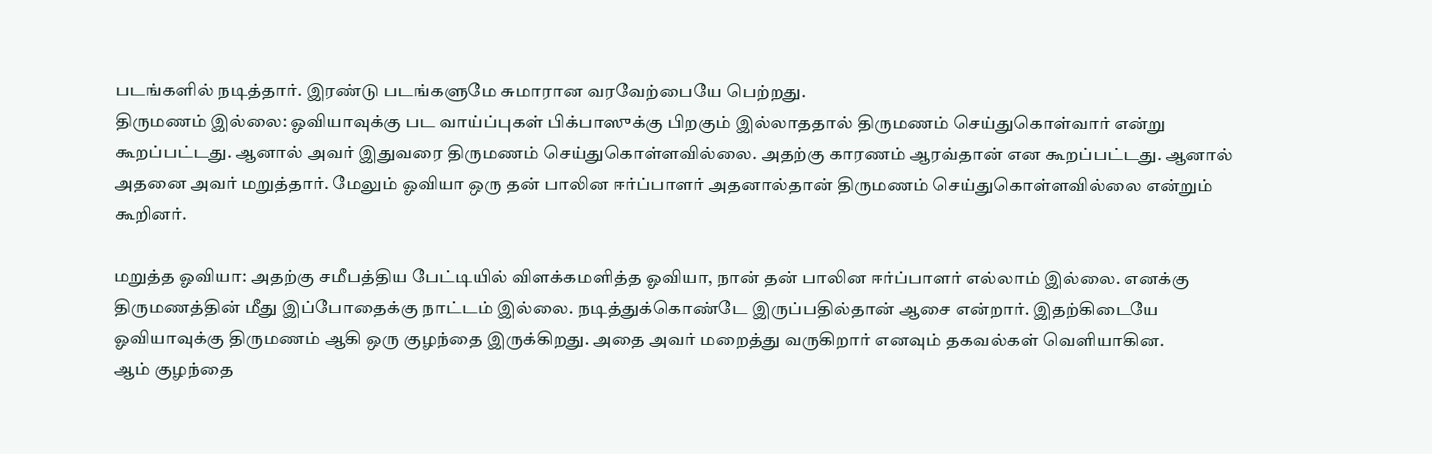படங்களில் நடித்தார். இரண்டு படங்களுமே சுமாரான வரவேற்பையே பெற்றது.
திருமணம் இல்லை: ஓவியாவுக்கு பட வாய்ப்புகள் பிக்பாஸுக்கு பிறகும் இல்லாததால் திருமணம் செய்துகொள்வார் என்று கூறப்பட்டது. ஆனால் அவர் இதுவரை திருமணம் செய்துகொள்ளவில்லை. அதற்கு காரணம் ஆரவ்தான் என கூறப்பட்டது. ஆனால் அதனை அவர் மறுத்தார். மேலும் ஓவியா ஒரு தன் பாலின ஈர்ப்பாளர் அதனால்தான் திருமணம் செய்துகொள்ளவில்லை என்றும் கூறினர்.

மறுத்த ஓவியா: அதற்கு சமீபத்திய பேட்டியில் விளக்கமளித்த ஓவியா, நான் தன் பாலின ஈர்ப்பாளர் எல்லாம் இல்லை. எனக்கு திருமணத்தின் மீது இப்போதைக்கு நாட்டம் இல்லை. நடித்துக்கொண்டே இருப்பதில்தான் ஆசை என்றார். இதற்கிடையே ஓவியாவுக்கு திருமணம் ஆகி ஒரு குழந்தை இருக்கிறது. அதை அவர் மறைத்து வருகிறார் எனவும் தகவல்கள் வெளியாகின.
ஆம் குழந்தை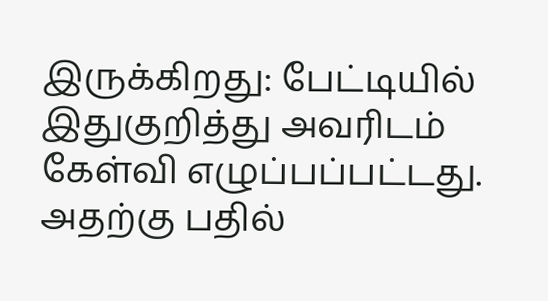இருக்கிறது: பேட்டியில் இதுகுறித்து அவரிடம் கேள்வி எழுப்பப்பட்டது. அதற்கு பதில்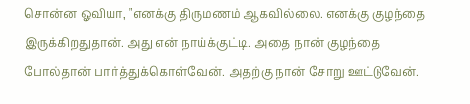சொன்ன ஓவியா, "எனக்கு திருமணம் ஆகவில்லை. எனக்கு குழந்தை இருக்கிறதுதான். அது என் நாய்க்குட்டி. அதை நான் குழந்தை போல்தான் பார்த்துக்கொள்வேன். அதற்கு நான் சோறு ஊட்டுவேன்.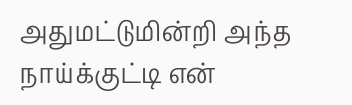அதுமட்டுமின்றி அந்த நாய்க்குட்டி என்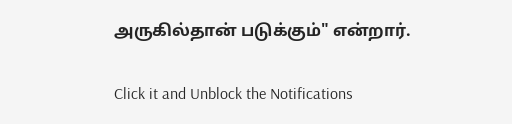அருகில்தான் படுக்கும்" என்றார்.


Click it and Unblock the Notifications